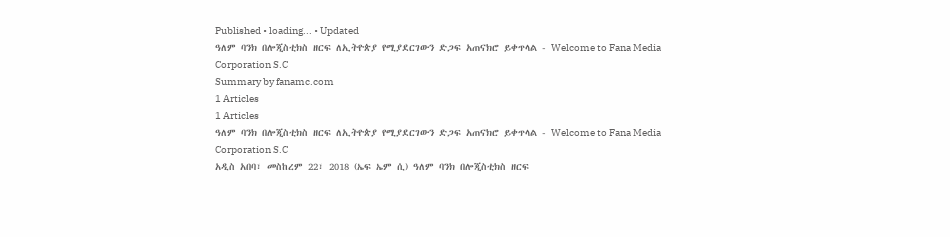Published • loading... • Updated
ዓለም ባንክ በሎጂስቲክስ ዘርፍ ለኢትዮጵያ የሚያደርገውን ድጋፍ አጠናክሮ ይቀጥላል - Welcome to Fana Media Corporation S.C
Summary by fanamc.com
1 Articles
1 Articles
ዓለም ባንክ በሎጂስቲክስ ዘርፍ ለኢትዮጵያ የሚያደርገውን ድጋፍ አጠናክሮ ይቀጥላል - Welcome to Fana Media Corporation S.C
አዲስ አበባ፣ መስከረም 22፣ 2018 (ኤፍ ኤም ሲ) ዓለም ባንክ በሎጂስቲክስ ዘርፍ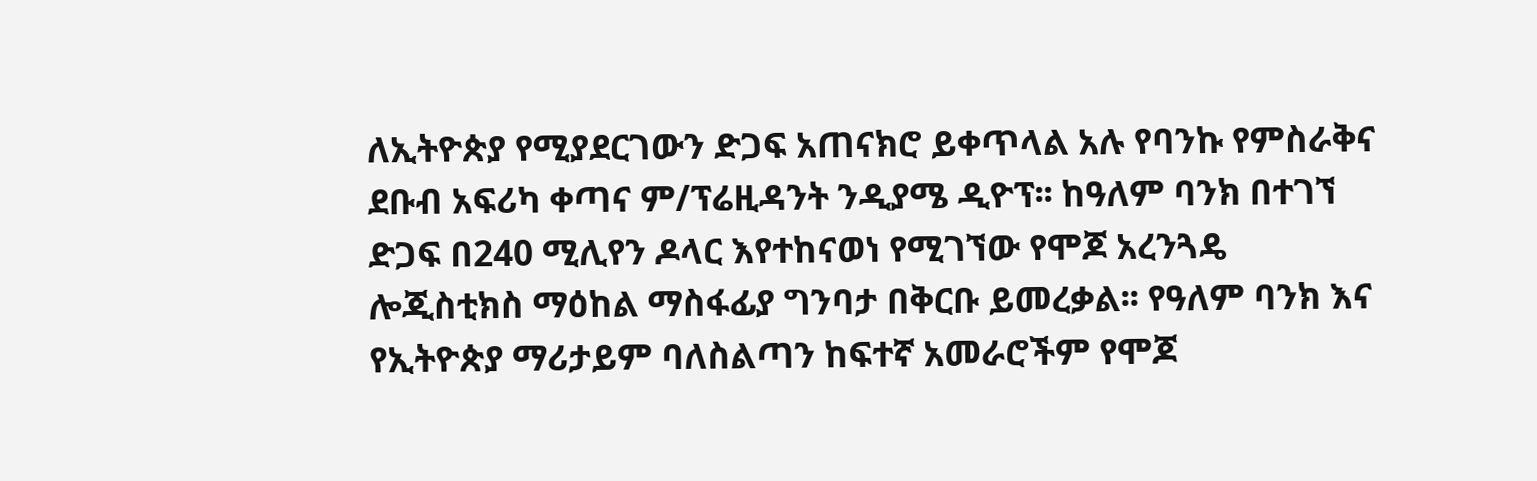ለኢትዮጵያ የሚያደርገውን ድጋፍ አጠናክሮ ይቀጥላል አሉ የባንኩ የምስራቅና ደቡብ አፍሪካ ቀጣና ም/ፕሬዚዳንት ንዲያሜ ዲዮፕ፡፡ ከዓለም ባንክ በተገኘ ድጋፍ በ240 ሚሊየን ዶላር እየተከናወነ የሚገኘው የሞጆ አረንጓዴ ሎጂስቲክስ ማዕከል ማስፋፊያ ግንባታ በቅርቡ ይመረቃል፡፡ የዓለም ባንክ እና የኢትዮጵያ ማሪታይም ባለስልጣን ከፍተኛ አመራሮችም የሞጆ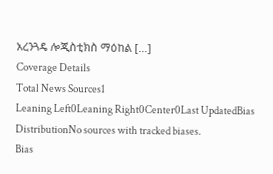አረንጓዴ ሎጂስቲክስ ማዕከል […]
Coverage Details
Total News Sources1
Leaning Left0Leaning Right0Center0Last UpdatedBias DistributionNo sources with tracked biases.
Bias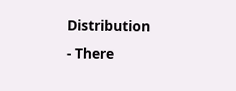Distribution
- There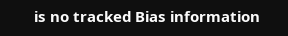is no tracked Bias information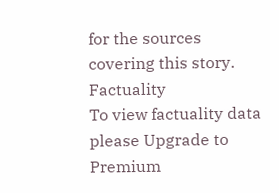for the sources covering this story.
Factuality
To view factuality data please Upgrade to Premium